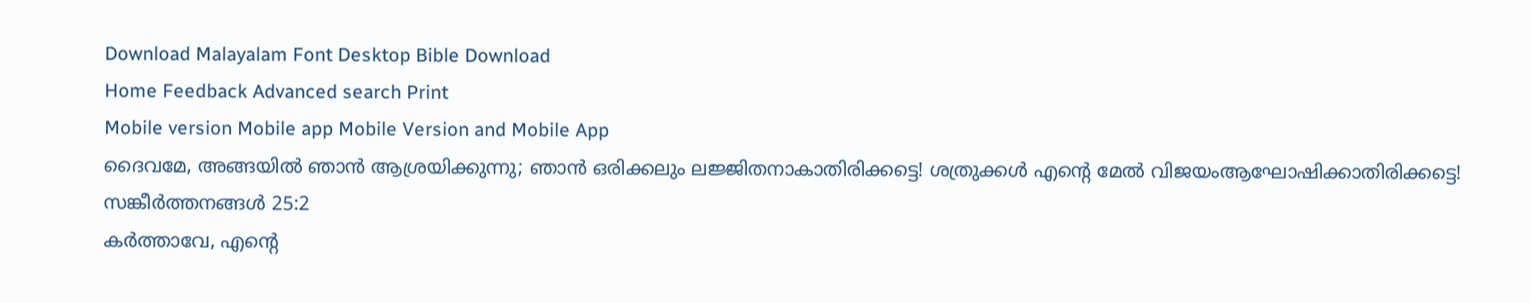Download Malayalam Font Desktop Bible Download
Home Feedback Advanced search Print
Mobile version Mobile app Mobile Version and Mobile App
ദൈവമേ, അങ്ങയില്‍ ഞാന്‍ ആശ്രയിക്കുന്നു; ഞാന്‍ ഒരിക്കലും ലജ്ജിതനാകാതിരിക്കട്ടെ! ശത്രുക്കള്‍ എന്‍റെ മേല്‍ വിജയംആഘോഷിക്കാതിരിക്കട്ടെ!
സങ്കീര്‍ത്തനങ്ങള്‍ 25:2
കര്‍ത്താവേ, എന്‍റെ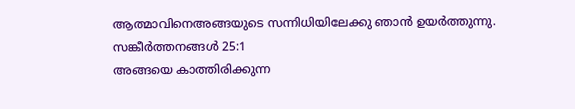ആത്മാവിനെഅങ്ങയുടെ സന്നിധിയിലേക്കു ഞാന്‍ ഉയര്‍ത്തുന്നു.
സങ്കീര്‍ത്തനങ്ങള്‍ 25:1
അങ്ങയെ കാത്തിരിക്കുന്ന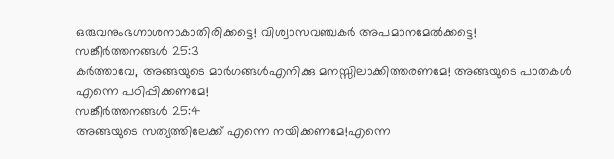ഒരുവനുംഭഗ്നാശനാകാതിരിക്കട്ടെ! വിശ്വാസവഞ്ചകര്‍ അപമാനമേല്‍ക്കട്ടെ!
സങ്കീര്‍ത്തനങ്ങള്‍ 25:3
കര്‍ത്താവേ, അങ്ങയുടെ മാര്‍ഗങ്ങള്‍എനിക്കു മനസ്സിലാക്കിത്തരണമേ! അങ്ങയുടെ പാതകള്‍ എന്നെ പഠിപ്പിക്കണമേ!
സങ്കീര്‍ത്തനങ്ങള്‍ 25:4
അങ്ങയുടെ സത്യത്തിലേക്ക് എന്നെ നയിക്കണമേ!എന്നെ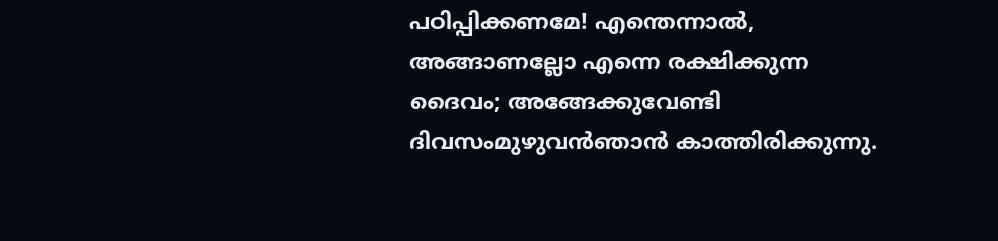പഠിപ്പിക്കണമേ! എന്തെന്നാല്‍, അങ്ങാണല്ലോ എന്നെ രക്ഷിക്കുന്ന ദൈവം; അങ്ങേക്കുവേണ്ടി ദിവസംമുഴുവന്‍ഞാന്‍ കാത്തിരിക്കുന്നു.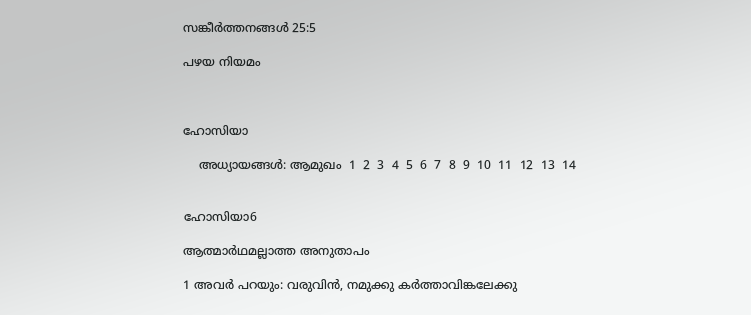സങ്കീര്‍ത്തനങ്ങള്‍ 25:5

പഴയ നിയമം



ഹോസിയാ

    അധ്യായങ്ങള്‍: ആമുഖം  1  2  3  4  5  6  7  8  9  10  11  12  13  14


ഹോസിയാ6

ആത്മാര്‍ഥമല്ലാത്ത അനുതാപം

1 അവര്‍ പറയും: വരുവിന്‍, നമുക്കു കര്‍ത്താവിങ്കലേക്കു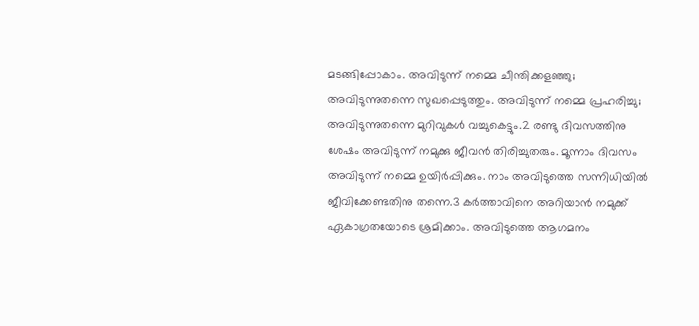മടങ്ങിപ്പോകാം. അവിടുന്ന് നമ്മെ ചീന്തിക്കളഞ്ഞു; അവിടുന്നുതന്നെ സുഖപ്പെടുത്തും. അവിടുന്ന് നമ്മെ പ്രഹരിച്ചു; അവിടുന്നുതന്നെ മുറിവുകള്‍ വച്ചുകെട്ടും.2 രണ്ടു ദിവസത്തിനു ശേഷം അവിടുന്ന് നമുക്കു ജീവന്‍ തിരിച്ചുതരും. മൂന്നാം ദിവസം അവിടുന്ന് നമ്മെ ഉയിര്‍പ്പിക്കും. നാം അവിടുത്തെ സന്നിധിയില്‍ ജീവിക്കേണ്ടതിനു തന്നെ.3 കര്‍ത്താവിനെ അറിയാന്‍ നമുക്ക് ഏകാഗ്രതയോടെ ശ്രമിക്കാം. അവിടുത്തെ ആഗമനം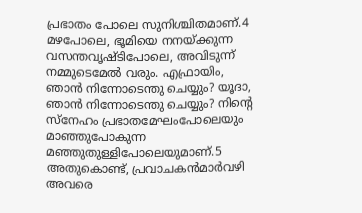പ്രഭാതം പോലെ സുനിശ്ചിതമാണ്.4 മഴപോലെ, ഭൂമിയെ നനയ്ക്കുന്ന വസന്തവൃഷ്ടിപോലെ, അവിടുന്ന് നമ്മുടെമേല്‍ വരും. എഫ്രായിം, ഞാന്‍ നിന്നോടെന്തു ചെയ്യും? യൂദാ, ഞാന്‍ നിന്നോടെന്തു ചെയ്യും? നിന്‍റെ സ്നേഹം പ്രഭാതമേഘംപോലെയും മാഞ്ഞുപോകുന്ന മഞ്ഞുതുള്ളിപോലെയുമാണ്.5 അതുകൊണ്ട്, പ്രവാചകന്‍മാര്‍വഴി അവരെ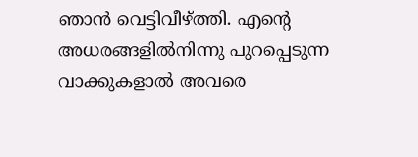ഞാന്‍ വെട്ടിവീഴ്ത്തി. എന്‍റെ അധരങ്ങളില്‍നിന്നു പുറപ്പെടുന്ന വാക്കുകളാല്‍ അവരെ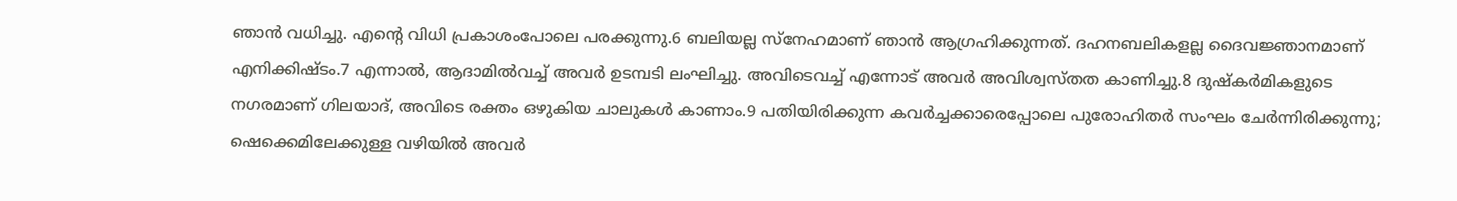ഞാന്‍ വധിച്ചു. എന്‍റെ വിധി പ്രകാശംപോലെ പരക്കുന്നു.6 ബലിയല്ല സ്നേഹമാണ് ഞാന്‍ ആഗ്രഹിക്കുന്നത്. ദഹനബലികളല്ല ദൈവജ്ഞാനമാണ് എനിക്കിഷ്ടം.7 എന്നാല്‍, ആദാമില്‍വച്ച് അവര്‍ ഉടമ്പടി ലംഘിച്ചു. അവിടെവച്ച് എന്നോട് അവര്‍ അവിശ്വസ്തത കാണിച്ചു.8 ദുഷ്കര്‍മികളുടെ നഗരമാണ് ഗിലയാദ്, അവിടെ രക്തം ഒഴുകിയ ചാലുകള്‍ കാണാം.9 പതിയിരിക്കുന്ന കവര്‍ച്ചക്കാരെപ്പോലെ പുരോഹിതര്‍ സംഘം ചേര്‍ന്നിരിക്കുന്നു; ഷെക്കെമിലേക്കുള്ള വഴിയില്‍ അവര്‍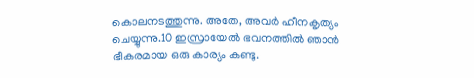കൊലനടത്തുന്നു. അതേ, അവര്‍ ഹീനകൃത്യം ചെയ്യുന്നു.10 ഇസ്രായേല്‍ ഭവനത്തില്‍ ഞാന്‍ ഭീകരമായ ഒരു കാര്യം കണ്ടു.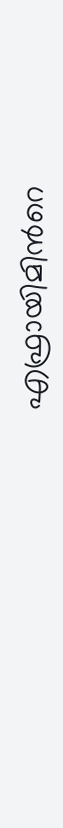എഫ്രായിമിന്‍റെ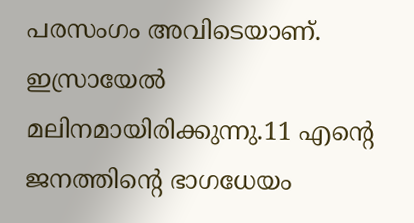പരസംഗം അവിടെയാണ്. ഇസ്രായേല്‍ മലിനമായിരിക്കുന്നു.11 എന്‍റെ ജനത്തിന്‍റെ ഭാഗധേയം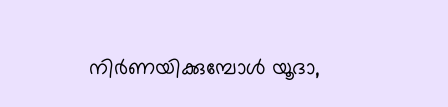നിര്‍ണയിക്കുമ്പോള്‍ യൂദാ,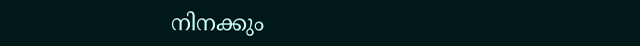നിനക്കും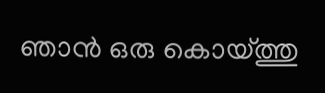ഞാന്‍ ഒരു കൊയ്ത്തു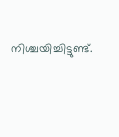നിശ്ചയിച്ചിട്ടുണ്ട്.